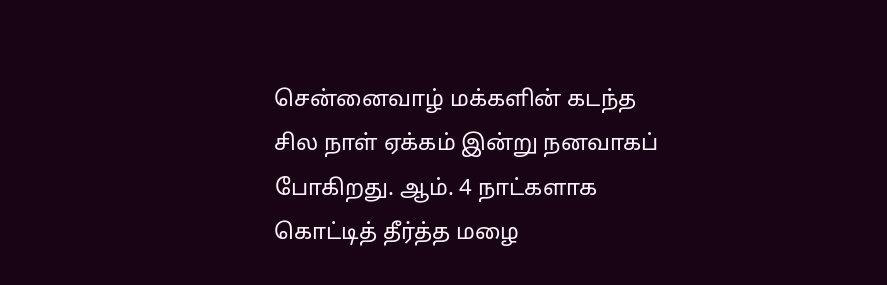சென்னைவாழ் மக்களின் கடந்த சில நாள் ஏக்கம் இன்று நனவாகப் போகிறது. ஆம். 4 நாட்களாக கொட்டித் தீர்த்த மழை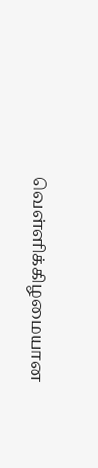வெள்ளிக்கிழமையான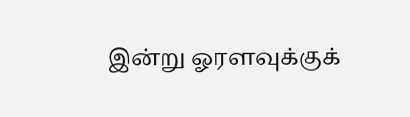இன்று ஓரளவுக்குக்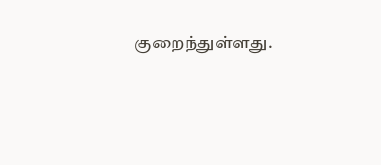குறைந்துள்ளது.